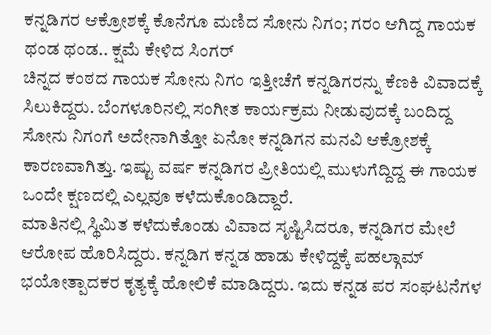ಕನ್ನಡಿಗರ ಆಕ್ರೋಶಕ್ಕೆ ಕೊನೆಗೂ ಮಣಿದ ಸೋನು ನಿಗಂ; ಗರಂ ಆಗಿದ್ದ ಗಾಯಕ ಥಂಡ ಥಂಡ.. ಕ್ಷಮೆ ಕೇಳಿದ ಸಿಂಗರ್
ಚಿನ್ನದ ಕಂಠದ ಗಾಯಕ ಸೋನು ನಿಗಂ ಇತ್ತೀಚೆಗೆ ಕನ್ನಡಿಗರನ್ನು ಕೆಣಕಿ ವಿವಾದಕ್ಕೆ ಸಿಲುಕಿದ್ದರು. ಬೆಂಗಳೂರಿನಲ್ಲಿ ಸಂಗೀತ ಕಾರ್ಯಕ್ರಮ ನೀಡುವುದಕ್ಕೆ ಬಂದಿದ್ದ ಸೋನು ನಿಗಂಗೆ ಅದೇನಾಗಿತ್ತೋ ಏನೋ ಕನ್ನಡಿಗನ ಮನವಿ ಆಕ್ರೋಶಕ್ಕೆ ಕಾರಣವಾಗಿತ್ತು. ಇಷ್ಟು ವರ್ಷ ಕನ್ನಡಿಗರ ಪ್ರೀತಿಯಲ್ಲಿ ಮುಳುಗೆದ್ದಿದ್ದ ಈ ಗಾಯಕ ಒಂದೇ ಕ್ಷಣದಲ್ಲಿ ಎಲ್ಲವೂ ಕಳೆದುಕೊಂಡಿದ್ದಾರೆ.
ಮಾತಿನಲ್ಲಿ ಸ್ಥಿಮಿತ ಕಳೆದುಕೊಂಡು ವಿವಾದ ಸೃಷ್ಟಿಸಿದರೂ, ಕನ್ನಡಿಗರ ಮೇಲೆ ಆರೋಪ ಹೊರಿಸಿದ್ದರು. ಕನ್ನಡಿಗ ಕನ್ನಡ ಹಾಡು ಕೇಳಿದ್ದಕ್ಕೆ ಪಹಲ್ಗಾಮ್ ಭಯೋತ್ಪಾದಕರ ಕೃತ್ಯಕ್ಕೆ ಹೋಲಿಕೆ ಮಾಡಿದ್ದರು. ಇದು ಕನ್ನಡ ಪರ ಸಂಘಟನೆಗಳ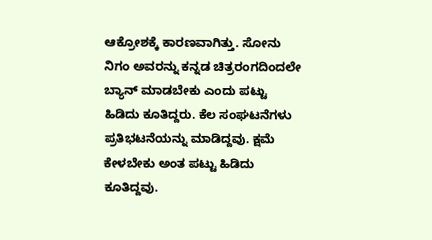ಆಕ್ರೋಶಕ್ಕೆ ಕಾರಣವಾಗಿತ್ತು. ಸೋನು ನಿಗಂ ಅವರನ್ನು ಕನ್ನಡ ಚಿತ್ರರಂಗದಿಂದಲೇ ಬ್ಯಾನ್ ಮಾಡಬೇಕು ಎಂದು ಪಟ್ಟು ಹಿಡಿದು ಕೂತಿದ್ದರು. ಕೆಲ ಸಂಘಟನೆಗಳು ಪ್ರತಿಭಟನೆಯನ್ನು ಮಾಡಿದ್ದವು. ಕ್ಷಮೆ ಕೇಳಬೇಕು ಅಂತ ಪಟ್ಟು ಹಿಡಿದು ಕೂತಿದ್ದವು.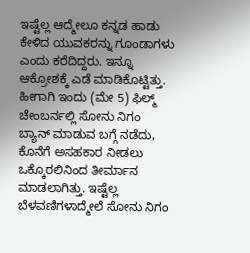ಇಷ್ಟೆಲ್ಲ ಆದ್ಮೇಲೂ ಕನ್ನಡ ಹಾಡು ಕೇಳಿದ ಯುವಕರನ್ನು ಗೂಂಡಾಗಳು ಎಂದು ಕರೆದಿದ್ದರು. ಇನ್ನೂ ಆಕ್ರೋಶಕ್ಕೆ ಎಡೆ ಮಾಡಿಕೊಟ್ಟಿತ್ತು. ಹೀಗಾಗಿ ಇಂದು (ಮೇ 5) ಫಿಲ್ಮ್ ಚೇಂಬರ್ನಲ್ಲಿ ಸೋನು ನಿಗಂ ಬ್ಯಾನ್ ಮಾಡುವ ಬಗ್ಗೆ ನಡೆದು, ಕೊನೆಗೆ ಅಸಹಕಾರ ನೀಡಲು ಒಕ್ಕೊರಲಿನಿಂದ ತೀರ್ಮಾನ ಮಾಡಲಾಗಿತ್ತು. ಇಷ್ಟೆಲ್ಲ ಬೆಳವಣಿಗಳಾದ್ಮೇಲೆ ಸೋನು ನಿಗಂ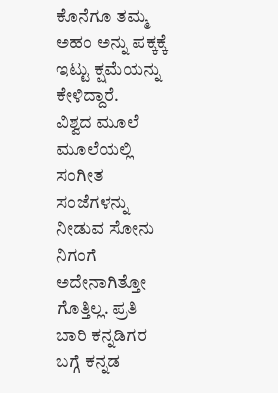ಕೊನೆಗೂ ತಮ್ಮ ಅಹಂ ಅನ್ನು ಪಕ್ಕಕ್ಕೆ ಇಟ್ಟು ಕ್ಷಮೆಯನ್ನು ಕೇಳಿದ್ದಾರೆ.
ವಿಶ್ವದ ಮೂಲೆ ಮೂಲೆಯಲ್ಲಿ ಸಂಗೀತ ಸಂಜೆಗಳನ್ನು ನೀಡುವ ಸೋನು ನಿಗಂಗೆ ಅದೇನಾಗಿತ್ತೋ ಗೊತ್ತಿಲ್ಲ. ಪ್ರತಿ ಬಾರಿ ಕನ್ನಡಿಗರ ಬಗ್ಗೆ ಕನ್ನಡ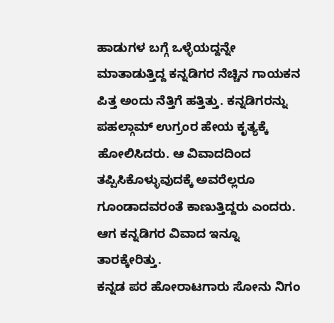ಹಾಡುಗಳ ಬಗ್ಗೆ ಒಳ್ಳೆಯದ್ದನ್ನೇ ಮಾತಾಡುತ್ತಿದ್ದ ಕನ್ನಡಿಗರ ನೆಚ್ಚಿನ ಗಾಯಕನ ಪಿತ್ತ ಅಂದು ನೆತ್ತಿಗೆ ಹತ್ತಿತ್ತು. ಕನ್ನಡಿಗರನ್ನು ಪಹಲ್ಗಾಮ್ ಉಗ್ರಂರ ಹೇಯ ಕೃತ್ಯಕ್ಕೆ ಹೋಲಿಸಿದರು. ಆ ವಿವಾದದಿಂದ ತಪ್ಪಿಸಿಕೊಳ್ಳುವುದಕ್ಕೆ ಅವರೆಲ್ಲರೂ ಗೂಂಡಾದವರಂತೆ ಕಾಣುತ್ತಿದ್ದರು ಎಂದರು. ಆಗ ಕನ್ನಡಿಗರ ವಿವಾದ ಇನ್ನೂ ತಾರಕ್ಕೇರಿತ್ತು.
ಕನ್ನಡ ಪರ ಹೋರಾಟಗಾರು ಸೋನು ನಿಗಂ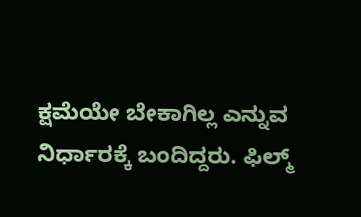ಕ್ಷಮೆಯೇ ಬೇಕಾಗಿಲ್ಲ ಎನ್ನುವ ನಿರ್ಧಾರಕ್ಕೆ ಬಂದಿದ್ದರು. ಫಿಲ್ಮ್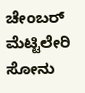ಚೇಂಬರ್ ಮೆಟ್ಟಿಲೇರಿ ಸೋನು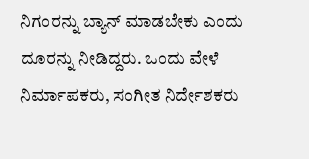ನಿಗಂರನ್ನು ಬ್ಯಾನ್ ಮಾಡಬೇಕು ಎಂದು ದೂರನ್ನು ನೀಡಿದ್ದರು. ಒಂದು ವೇಳೆ ನಿರ್ಮಾಪಕರು, ಸಂಗೀತ ನಿರ್ದೇಶಕರು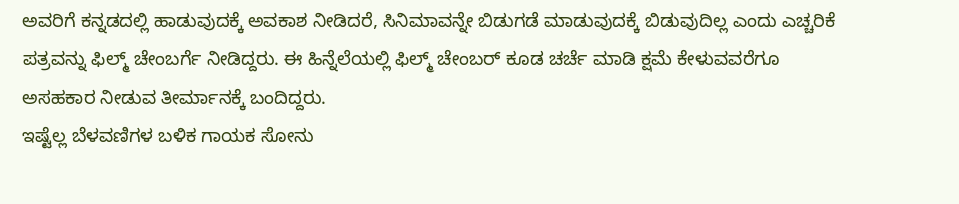ಅವರಿಗೆ ಕನ್ನಡದಲ್ಲಿ ಹಾಡುವುದಕ್ಕೆ ಅವಕಾಶ ನೀಡಿದರೆ, ಸಿನಿಮಾವನ್ನೇ ಬಿಡುಗಡೆ ಮಾಡುವುದಕ್ಕೆ ಬಿಡುವುದಿಲ್ಲ ಎಂದು ಎಚ್ಚರಿಕೆ ಪತ್ರವನ್ನು ಫಿಲ್ಮ್ ಚೇಂಬರ್ಗೆ ನೀಡಿದ್ದರು. ಈ ಹಿನ್ನೆಲೆಯಲ್ಲಿ ಫಿಲ್ಮ್ ಚೇಂಬರ್ ಕೂಡ ಚರ್ಚೆ ಮಾಡಿ ಕ್ಷಮೆ ಕೇಳುವವರೆಗೂ ಅಸಹಕಾರ ನೀಡುವ ತೀರ್ಮಾನಕ್ಕೆ ಬಂದಿದ್ದರು.
ಇಷ್ಟೆಲ್ಲ ಬೆಳವಣಿಗಳ ಬಳಿಕ ಗಾಯಕ ಸೋನು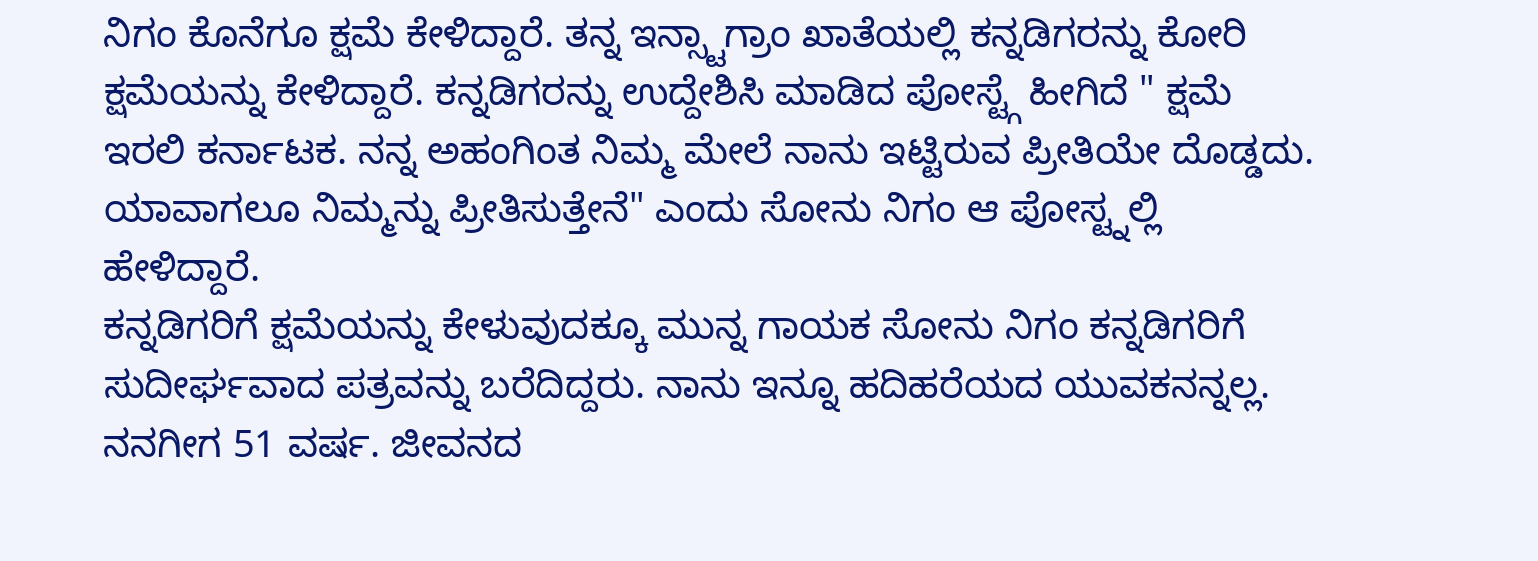ನಿಗಂ ಕೊನೆಗೂ ಕ್ಷಮೆ ಕೇಳಿದ್ದಾರೆ. ತನ್ನ ಇನ್ಸ್ಟಾಗ್ರಾಂ ಖಾತೆಯಲ್ಲಿ ಕನ್ನಡಿಗರನ್ನು ಕೋರಿ ಕ್ಷಮೆಯನ್ನು ಕೇಳಿದ್ದಾರೆ. ಕನ್ನಡಿಗರನ್ನು ಉದ್ದೇಶಿಸಿ ಮಾಡಿದ ಪೋಸ್ಟ್ಗೆ ಹೀಗಿದೆ " ಕ್ಷಮೆ ಇರಲಿ ಕರ್ನಾಟಕ. ನನ್ನ ಅಹಂಗಿಂತ ನಿಮ್ಮ ಮೇಲೆ ನಾನು ಇಟ್ಟಿರುವ ಪ್ರೀತಿಯೇ ದೊಡ್ಡದು. ಯಾವಾಗಲೂ ನಿಮ್ಮನ್ನು ಪ್ರೀತಿಸುತ್ತೇನೆ" ಎಂದು ಸೋನು ನಿಗಂ ಆ ಪೋಸ್ಟ್ನಲ್ಲಿ ಹೇಳಿದ್ದಾರೆ.
ಕನ್ನಡಿಗರಿಗೆ ಕ್ಷಮೆಯನ್ನು ಕೇಳುವುದಕ್ಕೂ ಮುನ್ನ ಗಾಯಕ ಸೋನು ನಿಗಂ ಕನ್ನಡಿಗರಿಗೆ ಸುದೀರ್ಘವಾದ ಪತ್ರವನ್ನು ಬರೆದಿದ್ದರು. ನಾನು ಇನ್ನೂ ಹದಿಹರೆಯದ ಯುವಕನನ್ನಲ್ಲ. ನನಗೀಗ 51 ವರ್ಷ. ಜೀವನದ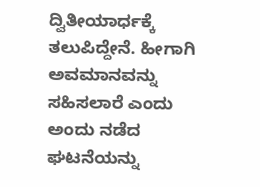ದ್ವಿತೀಯಾರ್ಧಕ್ಕೆ ತಲುಪಿದ್ದೇನೆ. ಹೀಗಾಗಿ ಅವಮಾನವನ್ನು ಸಹಿಸಲಾರೆ ಎಂದು ಅಂದು ನಡೆದ ಘಟನೆಯನ್ನು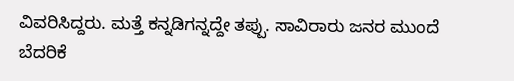ವಿವರಿಸಿದ್ದರು. ಮತ್ತೆ ಕನ್ನಡಿಗನ್ನದ್ದೇ ತಪ್ಪು. ಸಾವಿರಾರು ಜನರ ಮುಂದೆ ಬೆದರಿಕೆ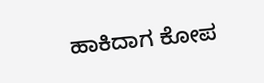ಹಾಕಿದಾಗ ಕೋಪ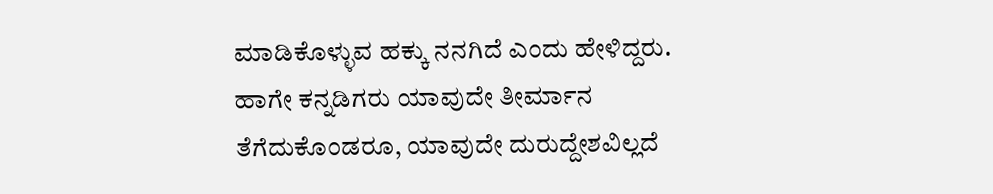ಮಾಡಿಕೊಳ್ಳುವ ಹಕ್ಕು ನನಗಿದೆ ಎಂದು ಹೇಳಿದ್ದರು. ಹಾಗೇ ಕನ್ನಡಿಗರು ಯಾವುದೇ ತೀರ್ಮಾನ ತೆಗೆದುಕೊಂಡರೂ, ಯಾವುದೇ ದುರುದ್ದೇಶವಿಲ್ಲದೆ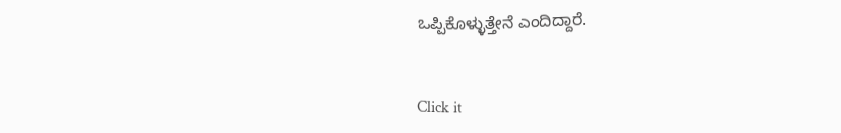ಒಪ್ಪಿಕೊಳ್ಳುತ್ತೇನೆ ಎಂದಿದ್ದಾರೆ.


Click it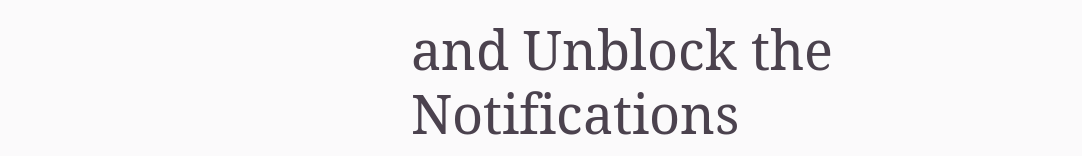and Unblock the Notifications